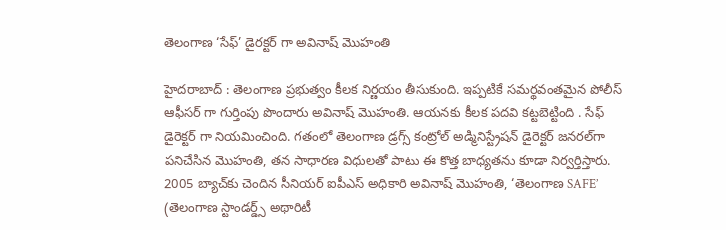తెలంగాణ ‘సేఫ్’ డైర‌క్ట‌ర్ గా అవినాష్ మొహంతి

హైద‌రాబాద్ : తెలంగాణ ప్ర‌భుత్వం కీల‌క నిర్ణ‌యం తీసుకుంది. ఇప్ప‌టికే స‌మ‌ర్థ‌వంత‌మైన పోలీస్ ఆఫీస‌ర్ గా గుర్తింపు పొందారు అవినాష్ మొహంతి. ఆయ‌న‌కు కీల‌క ప‌ద‌వి క‌ట్ట‌బెట్టింది . సేఫ్ డైరెక్ట‌ర్ గా నియ‌మించింది. గతంలో తెలంగాణ డ్రగ్స్ కంట్రోల్ అడ్మినిస్ట్రేషన్ డైరెక్టర్ జనరల్‌గా పనిచేసిన మొహంతి, తన సాధారణ విధులతో పాటు ఈ కొత్త బాధ్యతను కూడా నిర్వర్తిస్తారు. 2005 బ్యాచ్‌కు చెందిన సీనియర్ ఐపీఎస్ అధికారి అవినాష్ మొహంతి, ‘తెలంగాణ SAFE’ (తెలంగాణ స్టాండర్డ్స్ అథారిటీ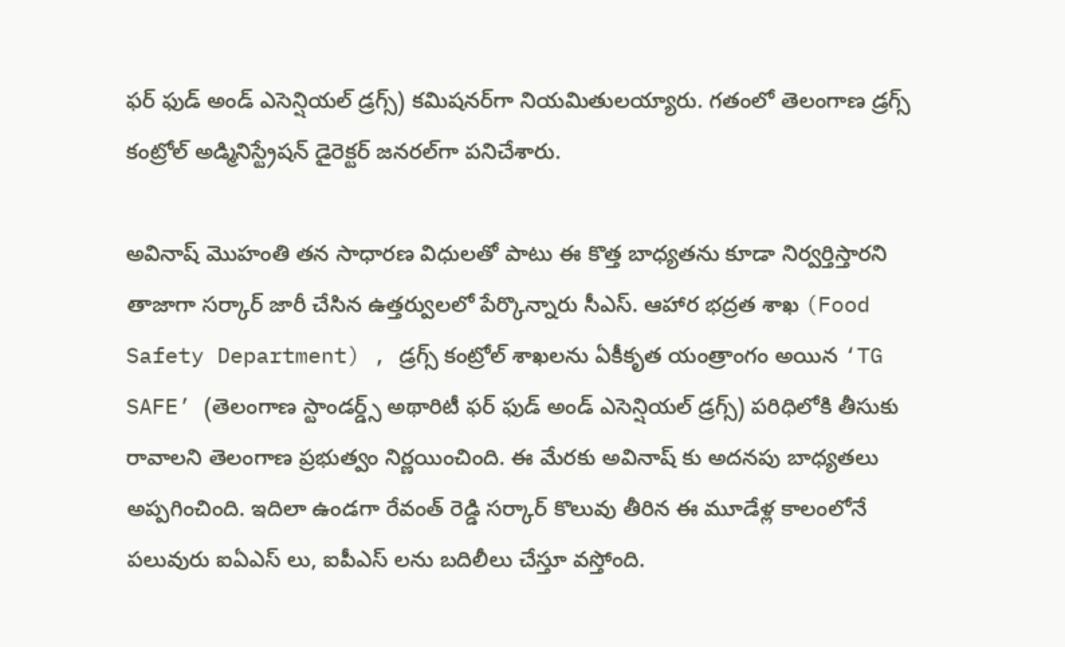ఫర్ ఫుడ్ అండ్ ఎసెన్షియల్ డ్రగ్స్) కమిషనర్‌గా నియమితులయ్యారు. గతంలో తెలంగాణ డ్రగ్స్ కంట్రోల్ అడ్మినిస్ట్రేషన్ డైరెక్టర్ జనరల్‌గా పనిచేశారు.

అవినాష్ మొహంతి తన సాధారణ విధులతో పాటు ఈ కొత్త బాధ్యతను కూడా నిర్వర్తిస్తార‌ని తాజాగా స‌ర్కార్ జారీ చేసిన ఉత్త‌ర్వుల‌లో పేర్కొన్నారు సీఎస్. ఆహార భద్రత శాఖ (Food Safety Department) , డ్రగ్స్ కంట్రోల్ శాఖలను ఏకీకృత యంత్రాంగం అయిన ‘TG SAFE’ (తెలంగాణ స్టాండర్డ్స్ అథారిటీ ఫర్ ఫుడ్ అండ్ ఎసెన్షియల్ డ్రగ్స్) పరిధిలోకి తీసుకు రావాలని తెలంగాణ ప్రభుత్వం నిర్ణయించింది. ఈ మేర‌కు అవినాష్ కు అద‌న‌పు బాధ్య‌త‌లు అప్ప‌గించింది. ఇదిలా ఉండ‌గా రేవంత్ రెడ్డి స‌ర్కార్ కొలువు తీరిన ఈ మూడేళ్ల కాలంలోనే ప‌లువురు ఐఏఎస్ లు, ఐపీఎస్ లను బ‌దిలీలు చేస్తూ వ‌స్తోంది.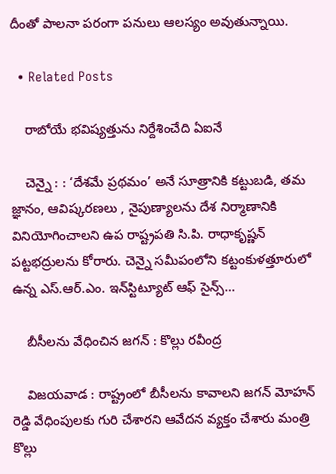దీంతో పాల‌నా ప‌రంగా ప‌నులు ఆల‌స్యం అవుతున్నాయి.

  • Related Posts

    రాబోయే భ‌విష్య‌త్తును నిర్దేశించేది ఏఐనే

    చెన్నై : : ‘దేశమే ప్రథమం’ అనే సూత్రానికి కట్టుబడి, తమ జ్ఞానం, ఆవిష్కరణలు , నైపుణ్యాలను దేశ నిర్మాణానికి వినియోగించాలని ఉప రాష్ట్రపతి సి.పి. రాధాకృష్ణన్ పట్టభద్రులను కోరారు. చెన్నై సమీపంలోని కట్టంకుళత్తూరులో ఉన్న ఎస్.ఆర్.ఎం. ఇన్‌స్టిట్యూట్ ఆఫ్ సైన్స్…

    బీసీలను వేధించిన జగన్ : కొల్లు రవీంద్ర

    విజ‌య‌వాడ : రాష్ట్రంలో బీసీల‌ను కావాల‌ని జ‌గ‌న్ మోహ‌న్ రెడ్డి వేధింపుల‌కు గురి చేశార‌ని ఆవేద‌న వ్య‌క్తం చేశారు మంత్రి కొల్లు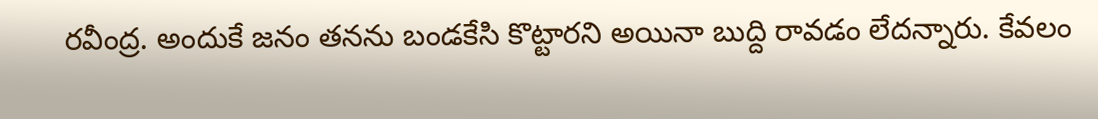ర‌వీంద్ర‌. అందుకే జ‌నం త‌న‌ను బండ‌కేసి కొట్టార‌ని అయినా బుద్ది రావ‌డం లేద‌న్నారు. కేవ‌లం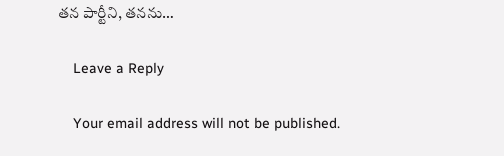త‌న పార్టీని, త‌న‌ను…

    Leave a Reply

    Your email address will not be published.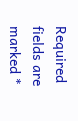Required fields are marked *